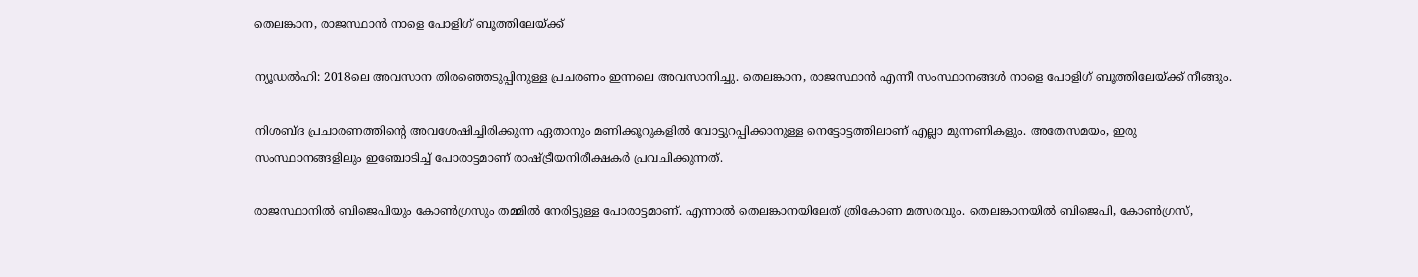തെലങ്കാന, രാജസ്ഥാന്‍ നാളെ പോളിഗ് ബൂത്തിലേയ്ക്ക്

ന്യൂഡല്‍ഹി: 2018ലെ അവസാന തിരഞ്ഞെടുപ്പിനുള്ള പ്രചരണം ഇന്നലെ അവസാനിച്ചു. തെലങ്കാന, രാജസ്ഥാന്‍ എന്നീ സംസ്ഥാനങ്ങള്‍ നാളെ പോളിഗ് ബൂത്തിലേയ്ക്ക് നീങ്ങും.

നിശബ്ദ പ്രചാരണത്തിന്‍റെ അവശേഷിച്ചിരിക്കുന്ന ഏതാനും മണിക്കൂറുകളില്‍ വോട്ടുറപ്പിക്കാനുള്ള നെട്ടോട്ടത്തിലാണ് എല്ലാ മുന്നണികളും. അതേസമയം, ഇരു സംസ്ഥാനങ്ങളിലും ഇഞ്ചോടിച്ച് പോരാട്ടമാണ് രാഷ്ട്രീയനിരീക്ഷകര്‍ പ്രവചിക്കുന്നത്.

രാജസ്ഥാനില്‍ ബിജെപിയും കോണ്‍ഗ്രസും തമ്മില്‍ നേരിട്ടുള്ള പോരാട്ടമാണ്. എന്നാല്‍ തെലങ്കാനയിലേത് ത്രികോണ മത്സരവും. തെലങ്കാനയില്‍ ബിജെപി, കോണ്‍ഗ്രസ്‌,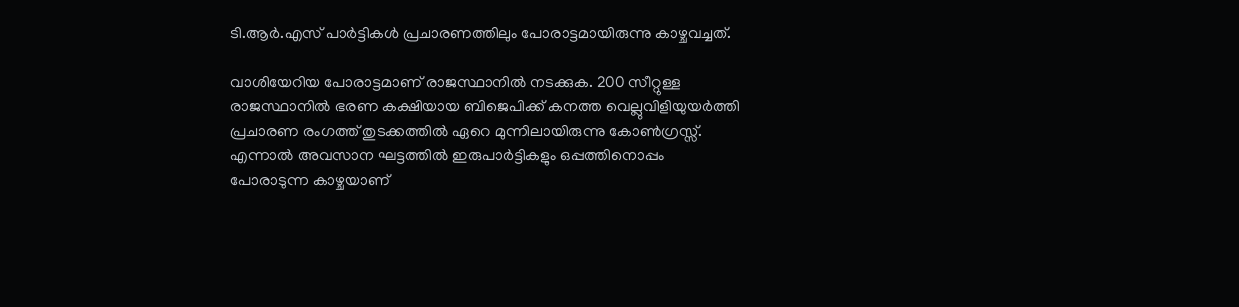ടി.ആര്‍.എസ് പാര്‍ട്ടികള്‍ പ്രചാരണത്തിലും പോരാട്ടമായിരുന്നു കാഴ്ചവച്ചത്.

വാശിയേറിയ പോരാട്ടമാണ് രാജസ്ഥാനില്‍ നടക്കുക. 200 സീറ്റുള്ള രാജസ്ഥാനില്‍ ഭരണ കക്ഷിയായ ബിജെപിക്ക് കനത്ത വെല്ലുവിളിയുയര്‍ത്തി പ്രചാരണ രംഗത്ത് തുടക്കത്തില്‍ ഏറെ മുന്നിലായിരുന്നു കോണ്‍ഗ്രസ്സ്. എന്നാല്‍ അവസാന ഘട്ടത്തില്‍ ഇരുപാര്‍ട്ടികളും ഒപ്പത്തിനൊപ്പം പോരാടുന്ന കാഴ്ചയാണ്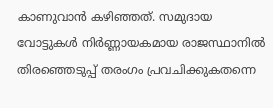കാണുവാന്‍ കഴിഞ്ഞത്. സമുദായ വോട്ടുകള്‍ നിര്‍ണ്ണായകമായ രാജസ്ഥാനില്‍ തിരഞ്ഞെടുപ്പ് തരംഗം പ്രവചിക്കുകതന്നെ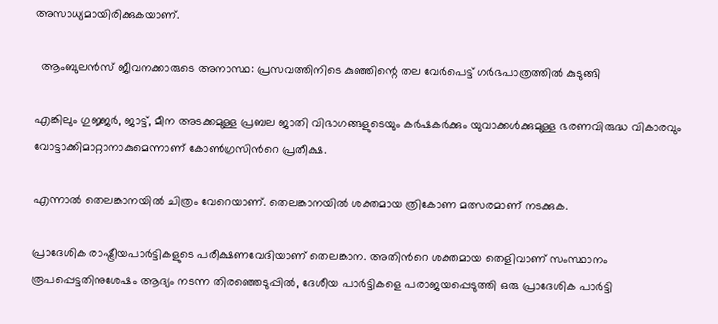അസാധ്യമായിരിക്കുകയാണ്.

  ആംബുലൻസ് ജീവനക്കാരുടെ അനാസ്ഥ: പ്രസവത്തിനിടെ കുഞ്ഞിന്റെ തല വേർപെട്ട് ഗർഭപാത്രത്തിൽ കുടുങ്ങി

എങ്കിലും ഗുജ്ജര്‍, ജാട്ട്, മീന അടക്കമുള്ള പ്രബല ജാതി വിഭാഗങ്ങളുടെയും കര്‍ഷകര്‍ക്കും യുവാക്കള്‍ക്കുമുള്ള ഭരണവിരുദ്ധ വികാരവും വോട്ടാക്കിമാറ്റാനാകുമെന്നാണ് കോണ്‍ഗ്രസിന്‍റെ പ്രതീക്ഷ.

എന്നാല്‍ തെലങ്കാനയില്‍ ചിത്രം വേറെയാണ്. തെലങ്കാനയില്‍ ശക്തമായ ത്രികോണ മത്സരമാണ് നടക്കുക.

പ്രാദേശിക രാഷ്ട്രീയപാര്‍ട്ടികളുടെ പരീക്ഷണവേദിയാണ് തെലങ്കാന. അതിന്‍റെ ശക്തമായ തെളിവാണ് സംസ്ഥാനം രൂപപ്പെട്ടതിനുശേഷം ആദ്യം നടന്ന തിരഞ്ഞെടുപ്പില്‍, ദേശീയ പാര്‍ട്ടികളെ പരാജയപ്പെടുത്തി ഒരു പ്രാദേശിക പാര്‍ട്ടി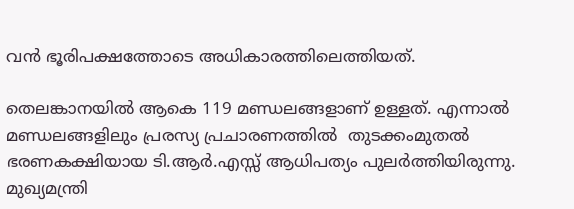വന്‍ ഭൂരിപക്ഷത്തോടെ അധികാരത്തിലെത്തിയത്.

തെലങ്കാനയില്‍ ആകെ 119 മണ്ഡലങ്ങളാണ് ഉള്ളത്. എന്നാല്‍ മണ്ഡലങ്ങളിലും പ്രരസ്യ പ്രചാരണത്തില്‍  തുടക്കംമുതല്‍ ഭരണകക്ഷിയായ ടി.ആര്‍.എസ്സ് ആധിപത്യം പുലര്‍ത്തിയിരുന്നു. മുഖ്യമന്ത്രി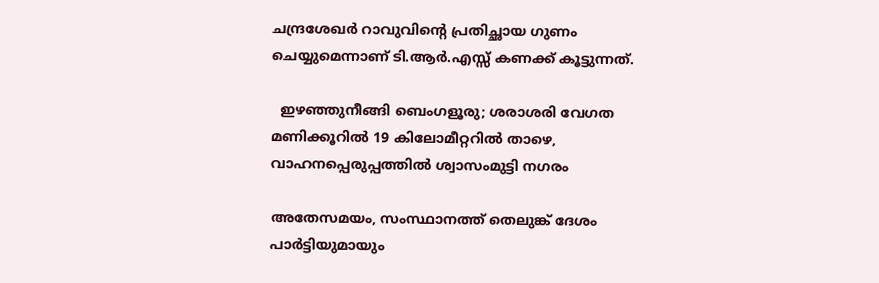ചന്ദ്രശേഖര്‍ റാവുവിന്‍റെ പ്രതിച്ഛായ ഗുണം ചെയ്യുമെന്നാണ് ടി.ആര്‍.എസ്സ് കണക്ക് കൂട്ടുന്നത്.

  ഇഴഞ്ഞുനീങ്ങി ബെംഗളൂരു; ശരാശരി വേഗത മണിക്കൂറിൽ 19 കിലോമീറ്ററിൽ താഴെ, വാഹനപ്പെരുപ്പത്തിൽ ശ്വാസംമുട്ടി നഗരം

അതേസമയം, സംസ്ഥാനത്ത് തെലുങ്ക് ദേശം പാര്‍ട്ടിയുമായും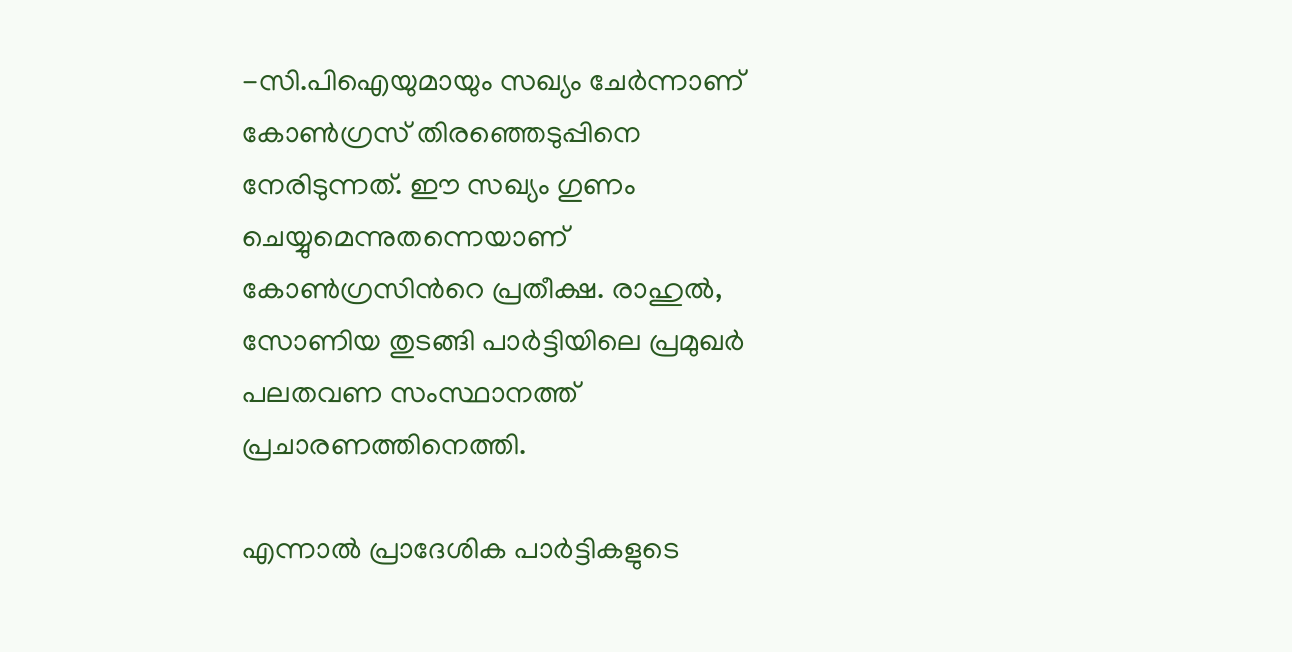-സി.പിഐയുമായും സഖ്യം ചേര്‍ന്നാണ് കോണ്‍ഗ്രസ്‌ തിരഞ്ഞെടുപ്പിനെ നേരിടുന്നത്. ഈ സഖ്യം ഗുണം ചെയ്യുമെന്നുതന്നെയാണ് കോണ്‍ഗ്രസിന്‍റെ പ്രതീക്ഷ. രാഹുല്‍, സോണിയ തുടങ്ങി പാര്‍ട്ടിയിലെ പ്രമുഖര്‍ പലതവണ സംസ്ഥാനത്ത് പ്രചാരണത്തിനെത്തി.

എന്നാല്‍ പ്രാദേശിക പാര്‍ട്ടികളുടെ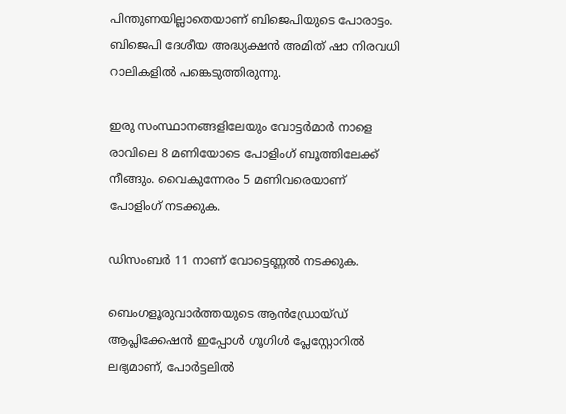പിന്തുണയില്ലാതെയാണ് ബിജെപിയുടെ പോരാട്ടം. ബിജെപി ദേശീയ അദ്ധ്യക്ഷന്‍ അമിത് ഷാ നിരവധി റാലികളില്‍ പങ്കെടുത്തിരുന്നു.

ഇരു സംസ്ഥാനങ്ങളിലേയും വോട്ടര്‍മാര്‍ നാളെ രാവിലെ 8 മണിയോടെ പോളിംഗ് ബൂത്തിലേക്ക് നീങ്ങും. വൈകുന്നേരം 5 മണിവരെയാണ് പോളിംഗ് നടക്കുക.

ഡിസംബര്‍ 11 നാണ് വോട്ടെണ്ണല്‍ നടക്കുക.

ബെംഗളൂരുവാർത്തയുടെ ആൻഡ്രോയ്ഡ് ആപ്ലിക്കേഷൻ ഇപ്പോൾ ഗൂഗിൾ പ്ലേസ്റ്റോറിൽ ലഭ്യമാണ്, പോർട്ടലിൽ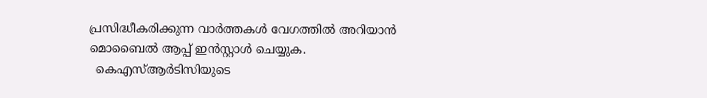പ്രസിദ്ധീകരിക്കുന്ന വാർത്തകൾ വേഗത്തിൽ അറിയാൻ മൊബൈൽ ആപ്പ് ഇൻസ്റ്റാൾ ചെയ്യുക.
  കെഎസ്ആർടിസിയുടെ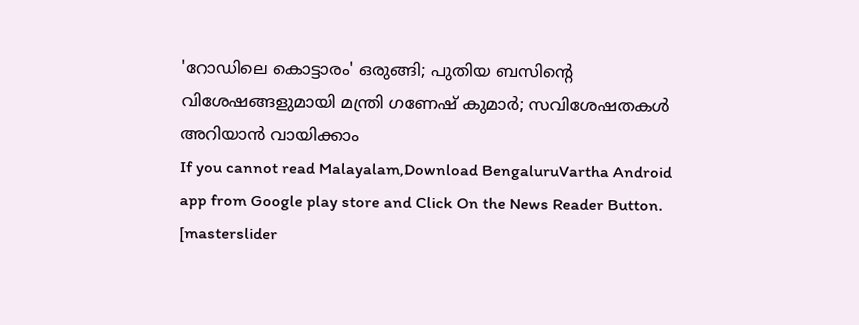'റോഡിലെ കൊട്ടാരം' ഒരുങ്ങി; പുതിയ ബസിന്റെ വിശേഷങ്ങളുമായി മന്ത്രി ഗണേഷ് കുമാർ; സവിശേഷതകൾ അറിയാൻ വായിക്കാം
If you cannot read Malayalam,Download BengaluruVartha Android app from Google play store and Click On the News Reader Button. [masterslider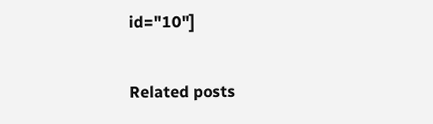id="10"]

Related posts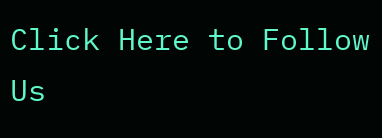Click Here to Follow Us